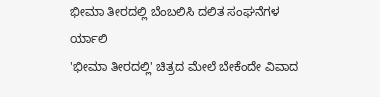ಭೀಮಾ ತೀರದಲ್ಲಿ ಬೆಂಬಲಿಸಿ ದಲಿತ ಸಂಘನೆಗಳ ರ್ಯಾಲಿ
'ಭೀಮಾ ತೀರದಲ್ಲಿ' ಚಿತ್ರದ ಮೇಲೆ ಬೇಕೆಂದೇ ವಿವಾದ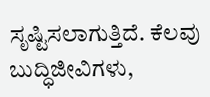ಸೃಷ್ಟಿಸಲಾಗುತ್ತಿದೆ. ಕೆಲವು ಬುದ್ಧಿಜೀವಿಗಳು,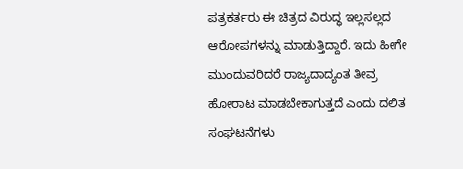ಪತ್ರಕರ್ತರು ಈ ಚಿತ್ರದ ವಿರುದ್ಧ ಇಲ್ಲಸಲ್ಲದ ಆರೋಪಗಳನ್ನು ಮಾಡುತ್ತಿದ್ದಾರೆ. ಇದು ಹೀಗೇ ಮುಂದುವರಿದರೆ ರಾಜ್ಯದಾದ್ಯಂತ ತೀವ್ರ ಹೋರಾಟ ಮಾಡಬೇಕಾಗುತ್ತದೆ ಎಂದು ದಲಿತ ಸಂಘಟನೆಗಳು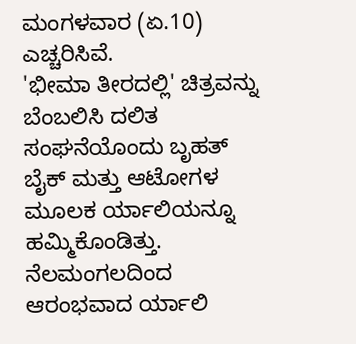ಮಂಗಳವಾರ (ಏ.10) ಎಚ್ಚರಿಸಿವೆ.
'ಭೀಮಾ ತೀರದಲ್ಲಿ' ಚಿತ್ರವನ್ನು ಬೆಂಬಲಿಸಿ ದಲಿತ ಸಂಘನೆಯೊಂದು ಬೃಹತ್ ಬೈಕ್ ಮತ್ತು ಆಟೋಗಳ ಮೂಲಕ ರ್ಯಾಲಿಯನ್ನೂ ಹಮ್ಮಿಕೊಂಡಿತ್ತು. ನೆಲಮಂಗಲದಿಂದ ಆರಂಭವಾದ ರ್ಯಾಲಿ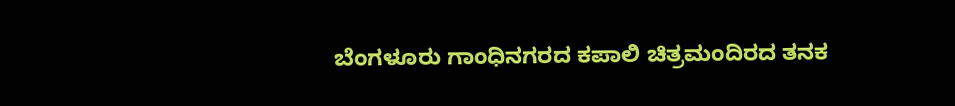ಬೆಂಗಳೂರು ಗಾಂಧಿನಗರದ ಕಪಾಲಿ ಚಿತ್ರಮಂದಿರದ ತನಕ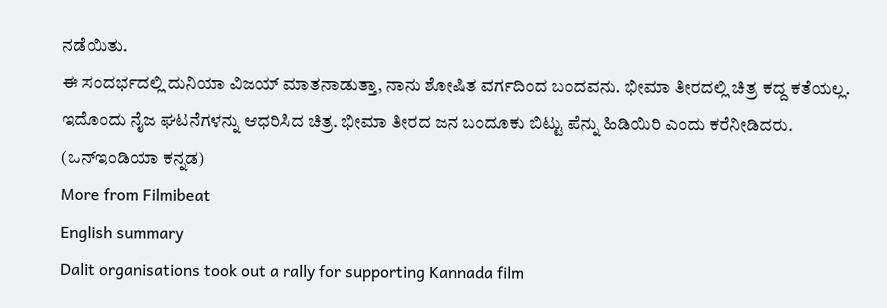ನಡೆಯಿತು.
ಈ ಸಂದರ್ಭದಲ್ಲಿ ದುನಿಯಾ ವಿಜಯ್ ಮಾತನಾಡುತ್ತಾ, ನಾನು ಶೋಷಿತ ವರ್ಗದಿಂದ ಬಂದವನು. ಭೀಮಾ ತೀರದಲ್ಲಿ ಚಿತ್ರ ಕದ್ದ ಕತೆಯಲ್ಲ. ಇದೊಂದು ನೈಜ ಘಟನೆಗಳನ್ನು ಆಧರಿಸಿದ ಚಿತ್ರ. ಭೀಮಾ ತೀರದ ಜನ ಬಂದೂಕು ಬಿಟ್ಟು ಪೆನ್ನು ಹಿಡಿಯಿರಿ ಎಂದು ಕರೆನೀಡಿದರು. (ಒನ್ಇಂಡಿಯಾ ಕನ್ನಡ)
More from Filmibeat
English summary
Dalit organisations took out a rally for supporting Kannada film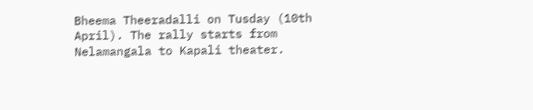Bheema Theeradalli on Tusday (10th April). The rally starts from Nelamangala to Kapali theater.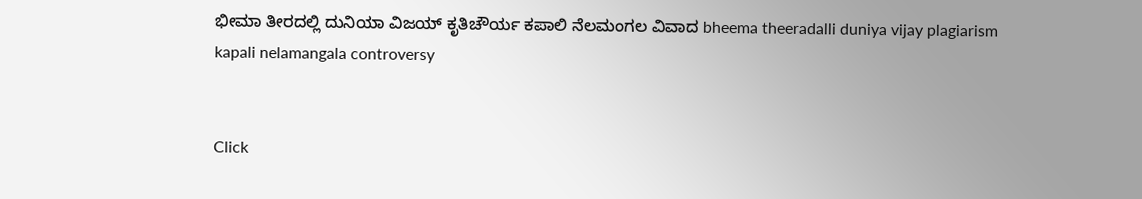ಭೀಮಾ ತೀರದಲ್ಲಿ ದುನಿಯಾ ವಿಜಯ್ ಕೃತಿಚೌರ್ಯ ಕಪಾಲಿ ನೆಲಮಂಗಲ ವಿವಾದ bheema theeradalli duniya vijay plagiarism kapali nelamangala controversy


Click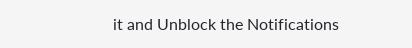it and Unblock the Notifications